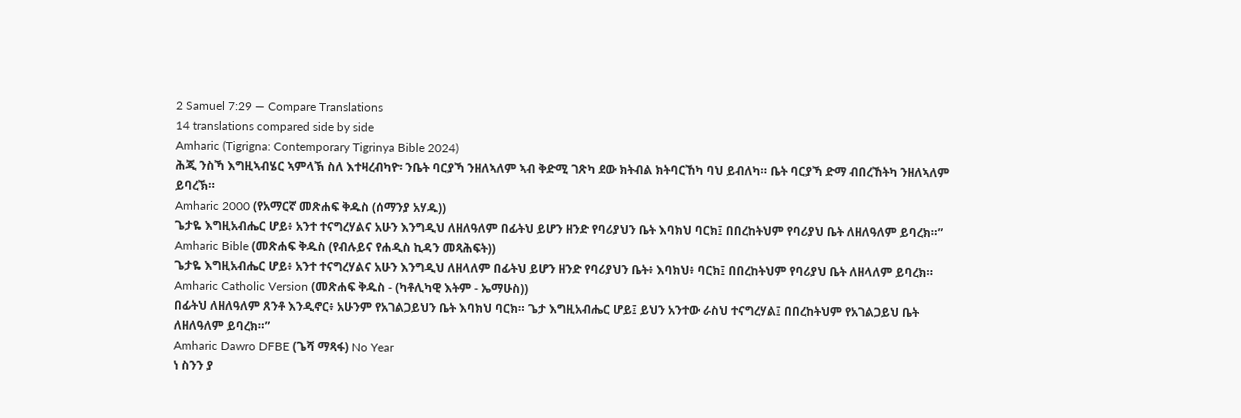2 Samuel 7:29 — Compare Translations
14 translations compared side by side
Amharic (Tigrigna: Contemporary Tigrinya Bible 2024)
ሕጂ ንስኻ እግዚኣብሄር ኣምላኽ ስለ እተዛረብካዮ፡ ንቤት ባርያኻ ንዘለኣለም ኣብ ቅድሚ ገጽካ ደው ክትብል ክትባርኸካ ባህ ይብለካ። ቤት ባርያኻ ድማ ብበረኸትካ ንዘለኣለም ይባረኽ።
Amharic 2000 (የአማርኛ መጽሐፍ ቅዱስ (ሰማንያ አሃዱ))
ጌታዬ እግዚአብሔር ሆይ፥ አንተ ተናግረሃልና አሁን እንግዲህ ለዘለዓለም በፊትህ ይሆን ዘንድ የባሪያህን ቤት እባክህ ባርክ፤ በበረከትህም የባሪያህ ቤት ለዘለዓለም ይባረክ።”
Amharic Bible (መጽሐፍ ቅዱስ (የብሉይና የሐዲስ ኪዳን መጻሕፍት))
ጌታዬ እግዚአብሔር ሆይ፥ አንተ ተናግረሃልና አሁን እንግዲህ ለዘላለም በፊትህ ይሆን ዘንድ የባሪያህን ቤት፥ እባክህ፥ ባርክ፤ በበረከትህም የባሪያህ ቤት ለዘላለም ይባረክ።
Amharic Catholic Version (መጽሐፍ ቅዱስ - (ካቶሊካዊ እትም - ኤማሁስ))
በፊትህ ለዘለዓለም ጸንቶ እንዲኖር፥ አሁንም የአገልጋይህን ቤት እባክህ ባርክ። ጌታ እግዚአብሔር ሆይ፤ ይህን አንተው ራስህ ተናግረሃል፤ በበረከትህም የአገልጋይህ ቤት ለዘለዓለም ይባረክ።”
Amharic Dawro DFBE (ጌሻ ማጻፋ) No Year
ነ ስንን ያ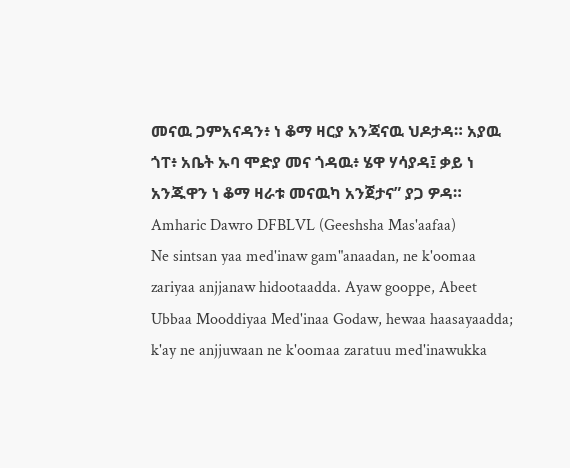መናዉ ጋምአናዳን፥ ነ ቆማ ዛርያ አንጃናዉ ህዶታዳ። አያዉ ጎፐ፥ አቤት ኡባ ሞድያ መና ጎዳዉ፥ ሄዋ ሃሳያዳ፤ ቃይ ነ አንጁዋን ነ ቆማ ዛራቱ መናዉካ አንጀታና” ያጋ ዎዳ።
Amharic Dawro DFBLVL (Geeshsha Mas'aafaa)
Ne sintsan yaa med'inaw gam"anaadan, ne k'oomaa zariyaa anjjanaw hidootaadda. Ayaw gooppe, Abeet Ubbaa Mooddiyaa Med'inaa Godaw, hewaa haasayaadda; k'ay ne anjjuwaan ne k'oomaa zaratuu med'inawukka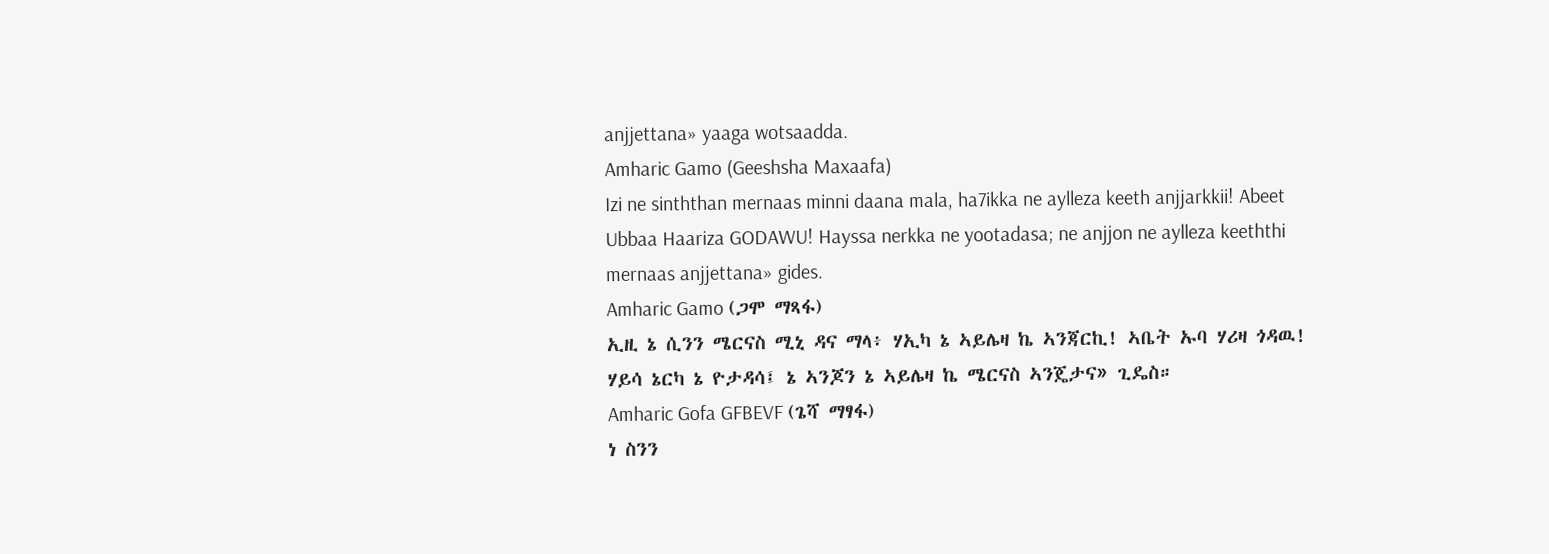anjjettana» yaaga wotsaadda.
Amharic Gamo (Geeshsha Maxaafa)
Izi ne sinththan mernaas minni daana mala, ha7ikka ne aylleza keeth anjjarkkii! Abeet Ubbaa Haariza GODAWU! Hayssa nerkka ne yootadasa; ne anjjon ne aylleza keeththi mernaas anjjettana» gides.
Amharic Gamo (ጋሞ ማጻፋ)
ኢዚ ኔ ሲንን ሜርናስ ሚኒ ዳና ማላ፥ ሃኢካ ኔ ኣይሌዛ ኬ ኣንጃርኪ! ኣቤት ኡባ ሃሪዛ ጎዳዉ! ሃይሳ ኔርካ ኔ ዮታዳሳ፤ ኔ ኣንጆን ኔ ኣይሌዛ ኬ ሜርናስ ኣንጄታና» ጊዴስ።
Amharic Gofa GFBEVF (ጌሻ ማፃፋ)
ነ ስንን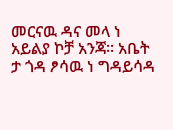መርናዉ ዳና መላ ነ አይልያ ኮቻ አንጃ። አቤት ታ ጎዳ ፆሳዉ ነ ግዳይሳዳ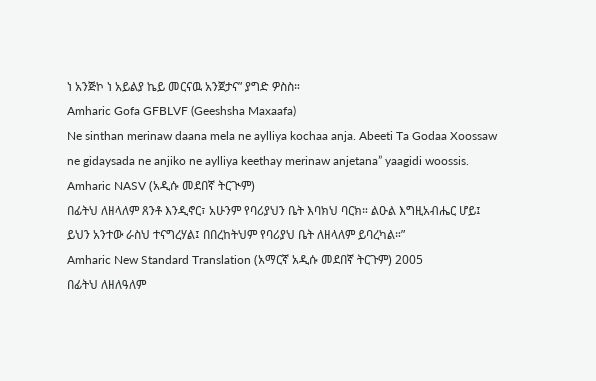ነ አንጅኮ ነ አይልያ ኬይ መርናዉ አንጀታና” ያግድ ዎስስ።
Amharic Gofa GFBLVF (Geeshsha Maxaafa)
Ne sinthan merinaw daana mela ne aylliya kochaa anja. Abeeti Ta Godaa Xoossaw ne gidaysada ne anjiko ne aylliya keethay merinaw anjetana” yaagidi woossis.
Amharic NASV (አዲሱ መደበኛ ትርጒም)
በፊትህ ለዘላለም ጸንቶ እንዲኖር፣ አሁንም የባሪያህን ቤት እባክህ ባርክ። ልዑል እግዚአብሔር ሆይ፤ ይህን አንተው ራስህ ተናግረሃል፤ በበረከትህም የባሪያህ ቤት ለዘላለም ይባረካል።”
Amharic New Standard Translation (አማርኛ አዲሱ መደበኛ ትርጉም) 2005
በፊትህ ለዘለዓለም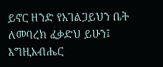ይኖር ዘንድ የአገልጋይህን ቤት ለመባረክ ፈቃድህ ይሁን፤ እግዚአብሔር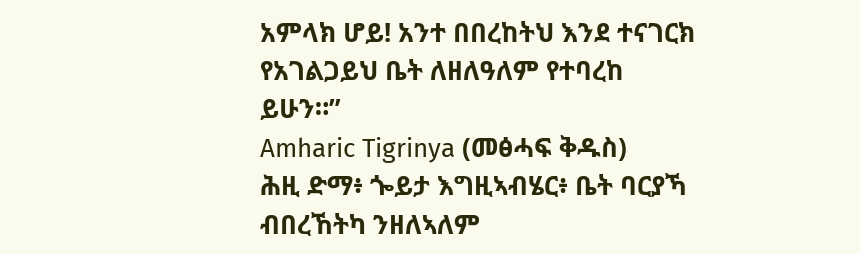አምላክ ሆይ! አንተ በበረከትህ እንደ ተናገርክ የአገልጋይህ ቤት ለዘለዓለም የተባረከ ይሁን።”
Amharic Tigrinya (መፅሓፍ ቅዱስ)
ሕዚ ድማ፥ ጐይታ እግዚኣብሄር፥ ቤት ባርያኻ ብበረኸትካ ንዘለኣለም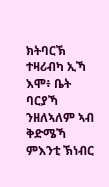ክትባርኽ ተዛሪብካ ኢኻ እሞ፥ ቤት ባርያኻ ንዘለኣለም ኣብ ቅድሜኻ ምእንቲ ኽነብር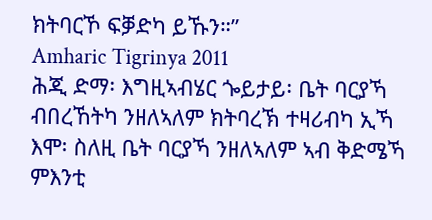ክትባርኾ ፍቓድካ ይኹን።”
Amharic Tigrinya 2011
ሕጂ ድማ፡ እግዚኣብሄር ጐይታይ፡ ቤት ባርያኻ ብበረኸትካ ንዘለኣለም ክትባረኽ ተዛሪብካ ኢኻ እሞ፡ ስለዚ ቤት ባርያኻ ንዘለኣለም ኣብ ቅድሜኻ ምእንቲ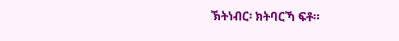ኽትነብር፡ ክትባርኻ ፍቶ።